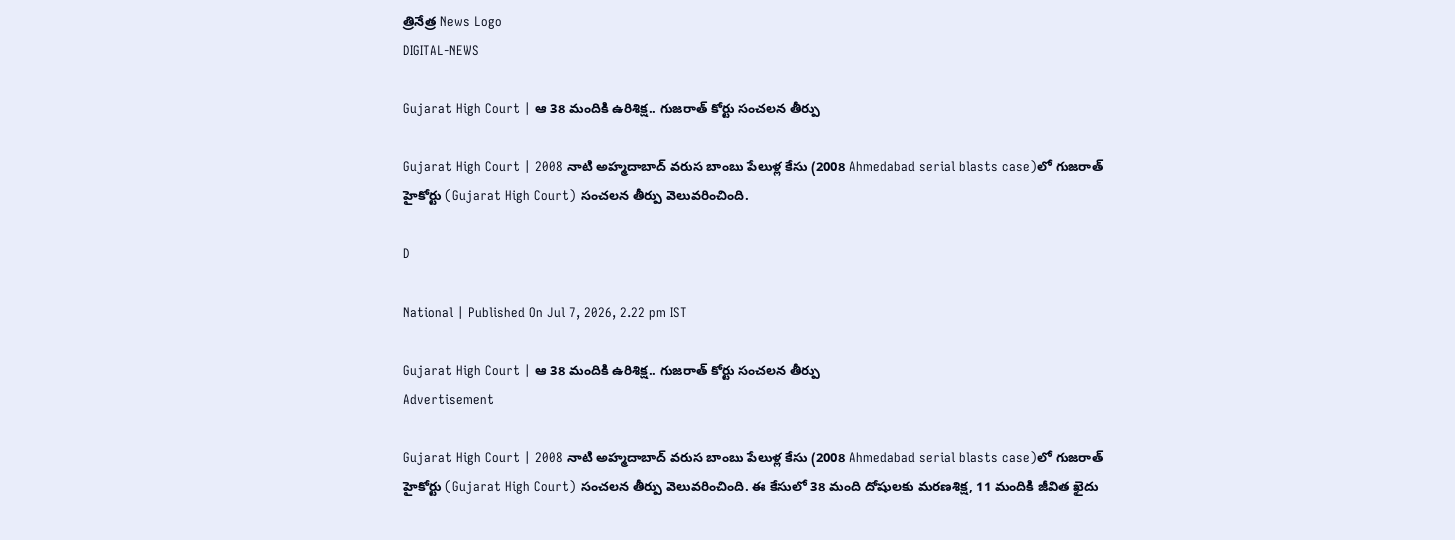త్రినేత్ర News Logo
DIGITAL-NEWS

Gujarat High Court | ఆ 38 మందికి ఉరిశిక్ష‌.. గుజ‌రాత్ కోర్టు సంచ‌ల‌న తీర్పు

Gujarat High Court | 2008 నాటి అహ్మదాబాద్ వరుస బాంబు పేలుళ్ల కేసు (2008 Ahmedabad serial blasts case)లో గుజరాత్ హైకోర్టు (Gujarat High Court) సంచ‌ల‌న‌ తీర్పు వెలువరించింది.

D

National | Published On Jul 7, 2026, 2.22 pm IST

Gujarat High Court | ఆ 38 మందికి ఉరిశిక్ష‌.. గుజ‌రాత్ కోర్టు సంచ‌ల‌న తీర్పు
Advertisement

Gujarat High Court | 2008 నాటి అహ్మదాబాద్ వరుస బాంబు పేలుళ్ల కేసు (2008 Ahmedabad serial blasts case)లో గుజరాత్ హైకోర్టు (Gujarat High Court) సంచ‌ల‌న‌ తీర్పు వెలువరించింది. ఈ కేసులో 38 మంది దోషులకు మ‌ర‌ణ‌శిక్ష, 11 మందికి జీవిత ఖైదు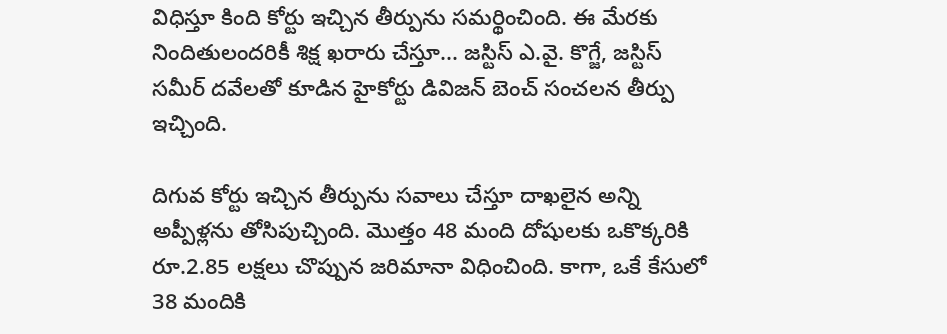విధిస్తూ కింది కోర్టు ఇచ్చిన తీర్పును స‌మ‌ర్థించింది. ఈ మేర‌కు నిందితులంద‌రికీ శిక్ష ఖ‌రారు చేస్తూ... జస్టిస్ ఎ.వై. కొగ్జే, జస్టిస్ సమీర్ దవేలతో కూడిన హైకోర్టు డివిజన్ బెంచ్ సంచ‌ల‌న తీర్పు ఇచ్చింది.

దిగువ కోర్టు ఇచ్చిన తీర్పును సవాలు చేస్తూ దాఖలైన అన్ని అప్పీళ్లను తోసిపుచ్చింది. మొత్తం 48 మంది దోషుల‌కు ఒకొక్క‌రికి రూ.2.85 ల‌క్ష‌లు చొప్పున జ‌రిమానా విధించింది. కాగా, ఒకే కేసులో 38 మందికి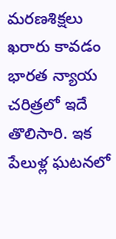మరణశిక్షలు ఖరారు కావడం భారత న్యాయ చరిత్రలో ఇదే తొలిసారి. ఇక పేలుళ్ల ఘ‌ట‌న‌లో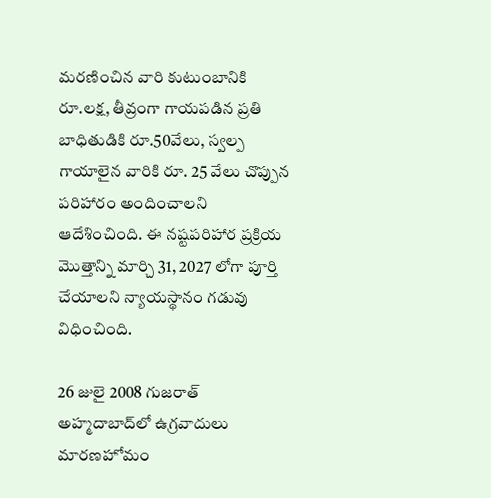మ‌ర‌ణించిన వారి కుటుంబానికి రూ.ల‌క్ష‌, తీవ్రంగా గాయ‌ప‌డిన ప్ర‌తి బాధితుడికి రూ.50వేలు, స్వల్ప గాయాలైన వారికి రూ. 25 వేలు చొప్పున ప‌రిహారం అందించాల‌ని ఆదేశించింది. ఈ నష్టపరిహార ప్రక్రియ మొత్తాన్ని మార్చి 31, 2027 లోగా పూర్తి చేయాలని న్యాయస్థానం గడువు విధించింది.

26 జులై 2008 గుజరాత్‌ అహ్మదాబాద్‌లో ఉగ్రవాదులు మారణహోమం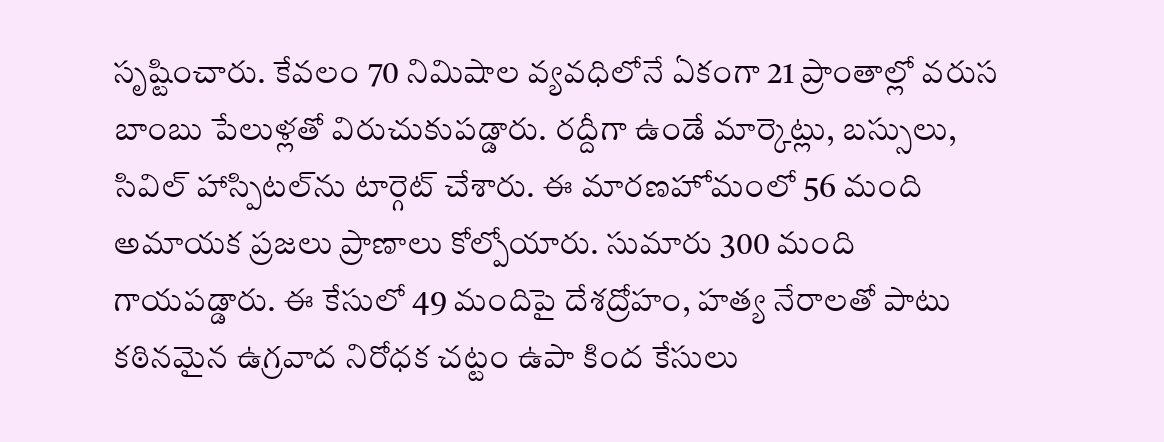సృష్టించారు. కేవలం 70 నిమిషాల వ్యవధిలోనే ఏకంగా 21 ప్రాంతాల్లో వరుస బాంబు పేలుళ్లతో విరుచుకుపడ్డారు. రద్దీగా ఉండే మార్కెట్లు, బస్సులు, సివిల్ హాస్పిటల్‌ను టార్గెట్ చేశారు. ఈ మార‌ణ‌హోమంలో 56 మంది అమాయక ప్ర‌జ‌లు ప్రాణాలు కోల్పోయారు. సుమారు 300 మంది గాయ‌ప‌డ్డారు. ఈ కేసులో 49 మందిపై దేశ‌ద్రోహం, హత్య నేరాలతో పాటు కఠినమైన ఉగ్రవాద నిరోధక చట్టం ఉపా కింద కేసులు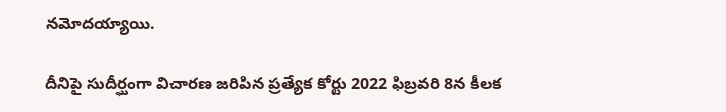న‌మోద‌య్యాయి.

దీనిపై సుదీర్ఘంగా విచారణ జరిపిన ప్రత్యేక కోర్టు 2022 ఫిబ్ర‌వ‌రి 8న కీల‌క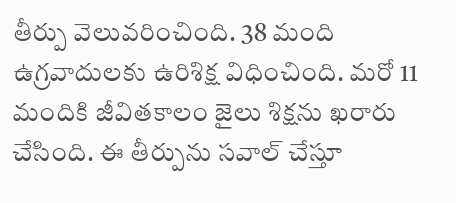తీర్పు వెలువ‌రించింది. 38 మంది ఉగ్ర‌వాదుల‌కు ఉరిశిక్ష విధించింది. మ‌రో 11 మందికి జీవిత‌కాలం జైలు శిక్ష‌ను ఖ‌రారు చేసింది. ఈ తీర్పును స‌వాల్ చేస్తూ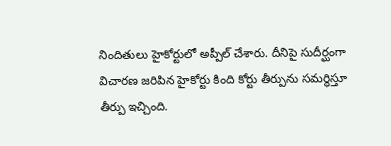నిందితులు హైకోర్టులో అప్పీల్ చేశారు. దీనిపై సుదీర్ఘంగా విచార‌ణ జ‌రిపిన హైకోర్టు కింది కోర్టు తీర్పును స‌మ‌ర్థిస్తూ తీర్పు ఇచ్చింది.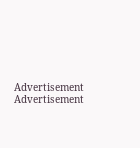Advertisement
Advertisement